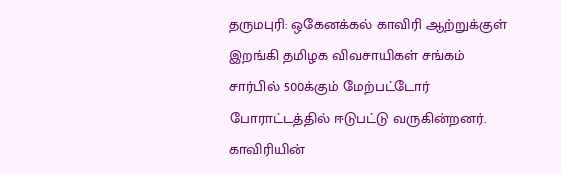தருமபுரி: ஒகேனக்கல் காவிரி ஆற்றுக்குள் இறங்கி தமிழக விவசாயிகள் சங்கம் சார்பில் 500க்கும் மேற்பட்டோர் போராட்டத்தில் ஈடுபட்டு வருகின்றனர்.
காவிரியின்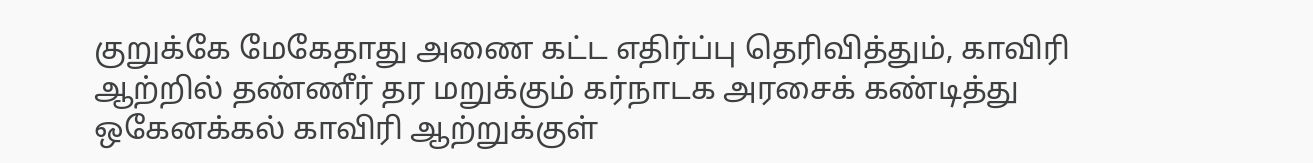குறுக்கே மேகேதாது அணை கட்ட எதிர்ப்பு தெரிவித்தும், காவிரி ஆற்றில் தண்ணீர் தர மறுக்கும் கர்நாடக அரசைக் கண்டித்து ஒகேனக்கல் காவிரி ஆற்றுக்குள்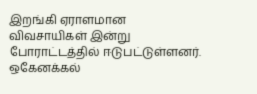இறங்கி ஏராளமான விவசாயிகள் இன்று போராட்டத்தில் ஈடுபட்டுள்ளனர்.
ஒகேனக்கல்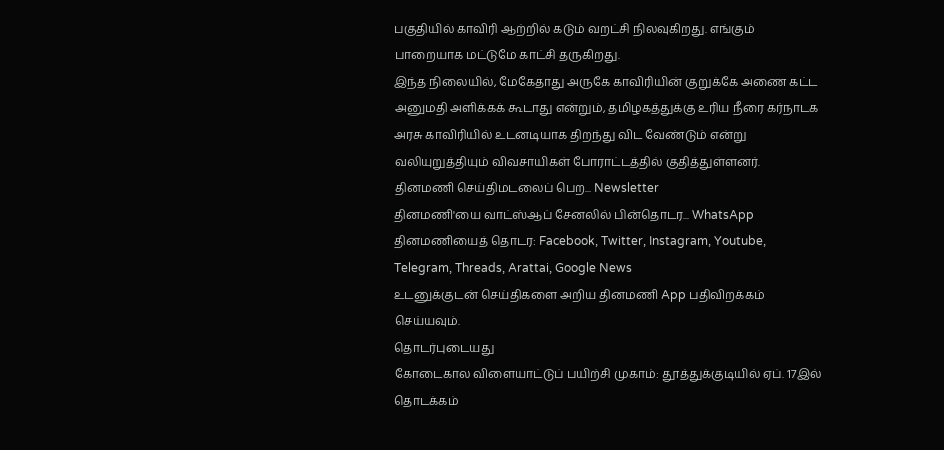பகுதியில் காவிரி ஆற்றில் கடும் வறட்சி நிலவுகிறது. எங்கும் பாறையாக மட்டுமே காட்சி தருகிறது.
இந்த நிலையில், மேகேதாது அருகே காவிரியின் குறுக்கே அணை கட்ட அனுமதி அளிக்கக் கூடாது என்றும், தமிழகத்துக்கு உரிய நீரை கர்நாடக அரசு காவிரியில் உடனடியாக திறந்து விட வேண்டும் என்று வலியுறுத்தியும் விவசாயிகள் போராட்டத்தில் குதித்துள்ளனர்.
தினமணி செய்திமடலைப் பெற... Newsletter
தினமணி'யை வாட்ஸ்ஆப் சேனலில் பின்தொடர... WhatsApp
தினமணியைத் தொடர: Facebook, Twitter, Instagram, Youtube, Telegram, Threads, Arattai, Google News
உடனுக்குடன் செய்திகளை அறிய தினமணி App பதிவிறக்கம் செய்யவும்.
தொடர்புடையது
கோடைகால விளையாட்டுப் பயிற்சி முகாம்: தூத்துக்குடியில் ஏப். 17இல் தொடக்கம்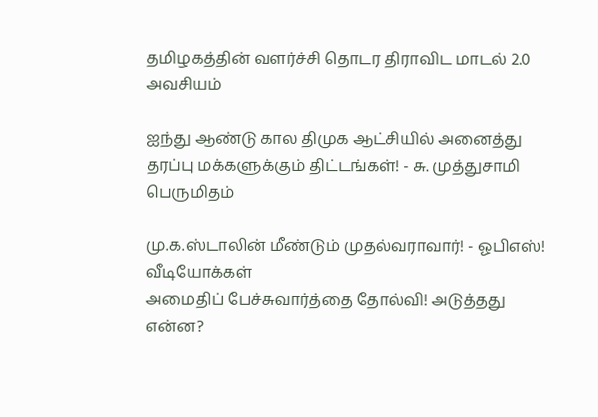தமிழகத்தின் வளர்ச்சி தொடர திராவிட மாடல் 2.0 அவசியம்

ஐந்து ஆண்டு கால திமுக ஆட்சியில் அனைத்து தரப்பு மக்களுக்கும் திட்டங்கள்! - சு. முத்துசாமி பெருமிதம்

மு.க.ஸ்டாலின் மீண்டும் முதல்வராவார்! - ஓபிஎஸ்!
வீடியோக்கள்
அமைதிப் பேச்சுவார்த்தை தோல்வி! அடுத்தது என்ன?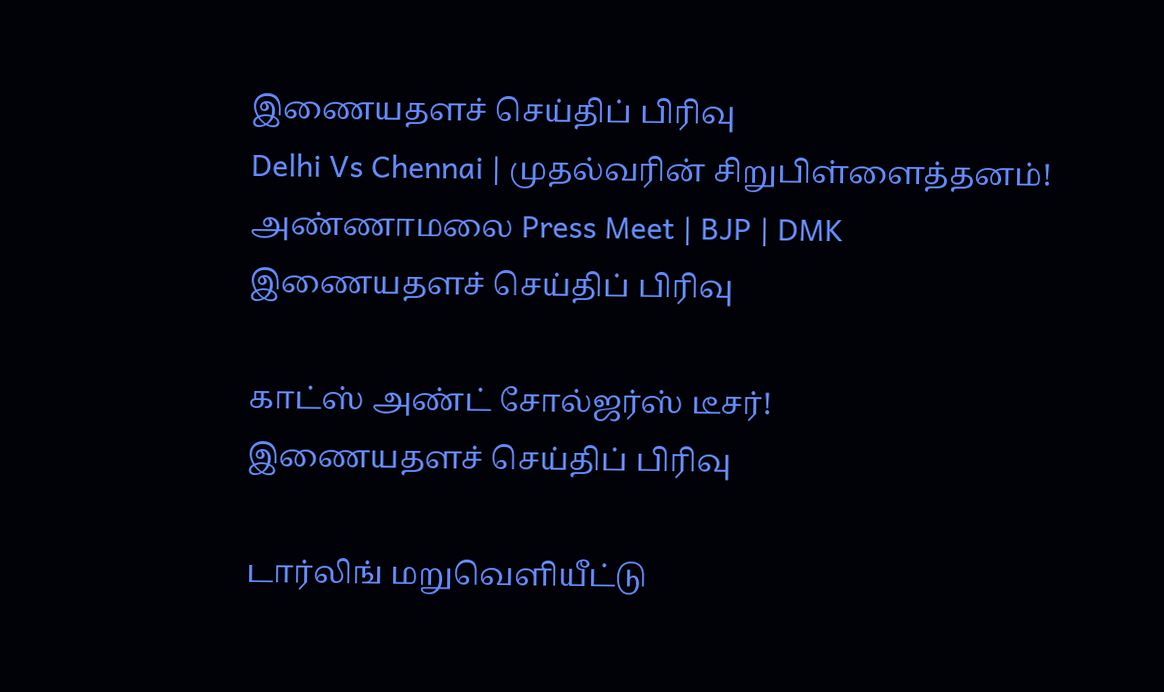இணையதளச் செய்திப் பிரிவு
Delhi Vs Chennai | முதல்வரின் சிறுபிள்ளைத்தனம்! அண்ணாமலை Press Meet | BJP | DMK
இணையதளச் செய்திப் பிரிவு

காட்ஸ் அண்ட் சோல்ஜர்ஸ் டீசர்!
இணையதளச் செய்திப் பிரிவு

டார்லிங் மறுவெளியீட்டு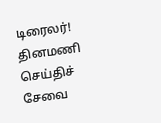டிரைலர்!
தினமணி செய்திச் சேவை